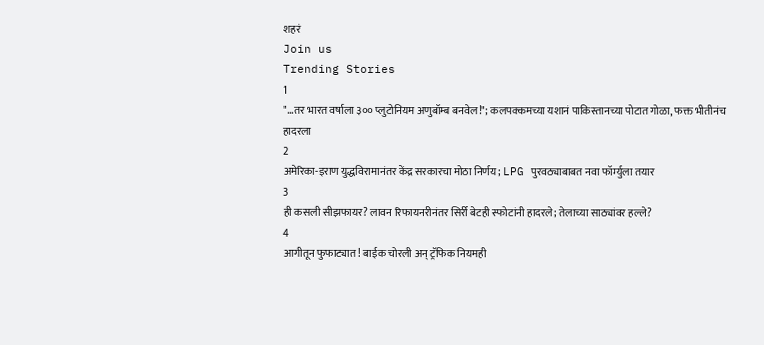शहरं
Join us
Trending Stories
1
"...तर भारत वर्षाला ३०० प्लुटोनियम अणुबॉम्ब बनवेल!"; कलपक्कमच्या यशानं पाकिस्तानच्या पोटात गोळा, फक्त भीतीनंच हादरला
2
अमेरिका-इराण युद्धविरामानंतर केंद्र सरकारचा मोठा निर्णय; LPG पुरवठ्याबाबत नवा फॉर्म्युला तयार
3
ही कसली सीझफायर? लावन रिफायनरीनंतर सिर्री बेटही स्फोटांनी हादरले; तेलाच्या साठ्यांवर हल्ले?
4
आगीतून फुफाट्यात! बाईक चोरली अन् ट्रॅफिक नियमही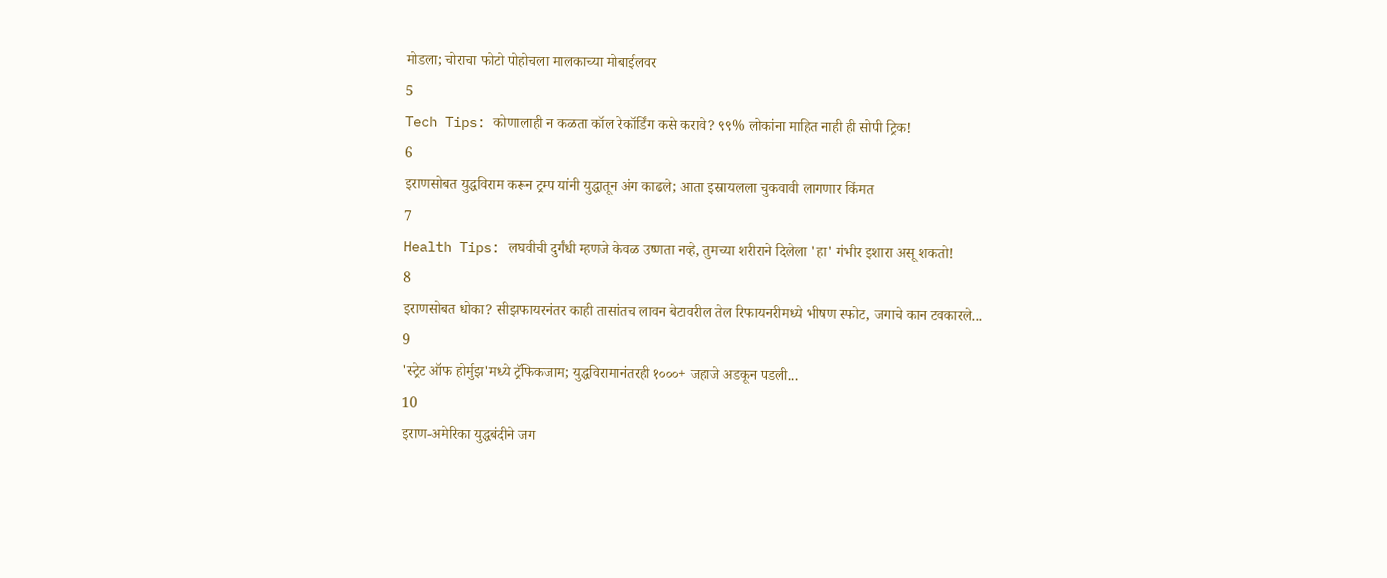मोडला; चोराचा फोटो पोहोचला मालकाच्या मोबाईलवर
5
Tech Tips: कोणालाही न कळता कॉल रेकॉर्डिंग कसे करावे? ९९% लोकांना माहित नाही ही सोपी ट्रिक!
6
इराणसोबत युद्धविराम करून ट्रम्प यांनी युद्धातून अंग काढले; आता इस्रायलला चुकवावी लागणार किंमत
7
Health Tips: लघवीची दुर्गंधी म्हणजे केवळ उष्णता नव्हे, तुमच्या शरीराने दिलेला 'हा' गंभीर इशारा असू शकतो!
8
इराणसोबत धोका? सीझफायरनंतर काही तासांतच लावन बेटावरील तेल रिफायनरीमध्ये भीषण स्फोट, जगाचे कान टवकारले...
9
'स्ट्रेट ऑफ होर्मुझ'मध्ये ट्रॅफिकजाम; युद्धविरामानंतरही १०००+ जहाजे अडकून पडली...
10
इराण-अमेरिका युद्धबंदीने जग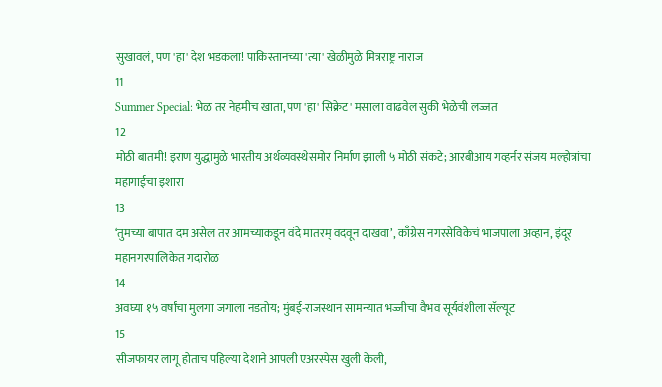सुखावलं, पण 'हा' देश भडकला! पाकिस्तानच्या 'त्या' खेळीमुळे मित्रराष्ट्र नाराज
11
Summer Special: भेळ तर नेहमीच खाता, पण 'हा' सिक्रेट' मसाला वाढवेल सुकी भेळेची लज्जत
12
मोठी बातमी! इराण युद्धामुळे भारतीय अर्थव्यवस्थेसमोर निर्माण झाली ५ मोठी संकटे; आरबीआय गव्हर्नर संजय मल्होत्रांचा महागाईचा इशारा
13
‘तुमच्या बापात दम असेल तर आमच्याकडून वंदे मातरम् वदवून दाखवा’, काँग्रेस नगरसेविकेचं भाजपाला अव्हान, इंदूर महानगरपालिकेत गदारोळ
14
अवघ्या १५ वर्षांचा मुलगा जगाला नडतोय; मुंबई-राजस्थान सामन्यात भज्जीचा वैभव सूर्यवंशीला सॅल्यूट
15
सीजफायर लागू होताच पहिल्या देशाने आपली एअरस्पेस खुली केली,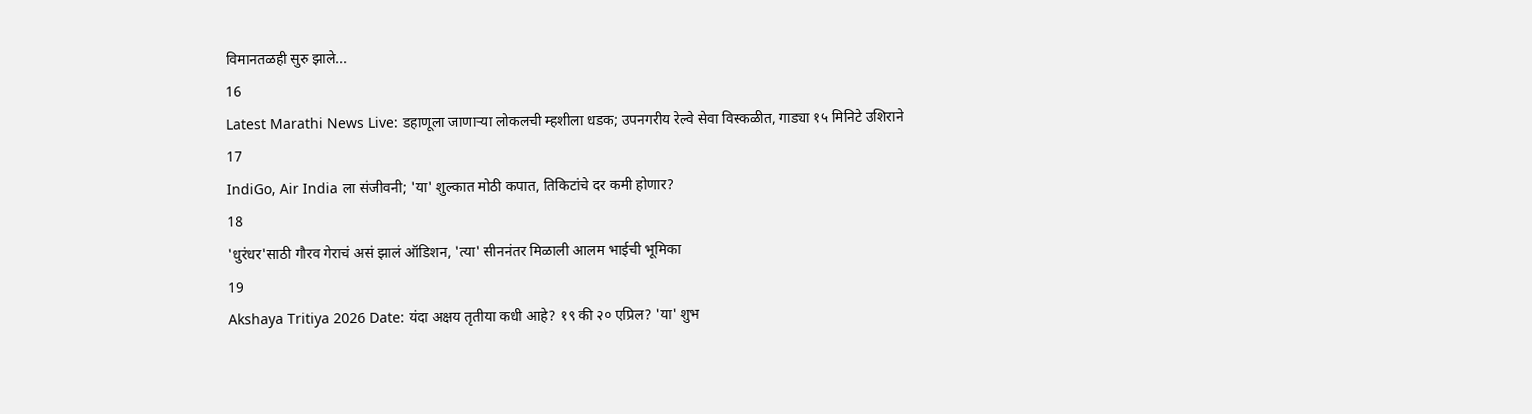विमानतळही सुरु झाले...
16
Latest Marathi News Live: डहाणूला जाणाऱ्या लोकलची म्हशीला धडक; उपनगरीय रेल्वे सेवा विस्कळीत, गाड्या १५ मिनिटे उशिराने
17
IndiGo, Air India ला संजीवनी; 'या' शुल्कात मोठी कपात, तिकिटांचे दर कमी होणार?
18
'धुरंधर'साठी गौरव गेराचं असं झालं ऑडिशन, 'त्या' सीननंतर मिळाली आलम भाईची भूमिका
19
Akshaya Tritiya 2026 Date: यंदा अक्षय तृतीया कधी आहे? १९ की २० एप्रिल? 'या' शुभ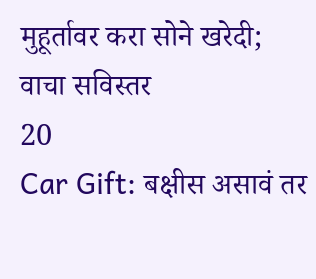मुहूर्तावर करा सोने खरेदी; वाचा सविस्तर
20
Car Gift: बक्षीस असावं तर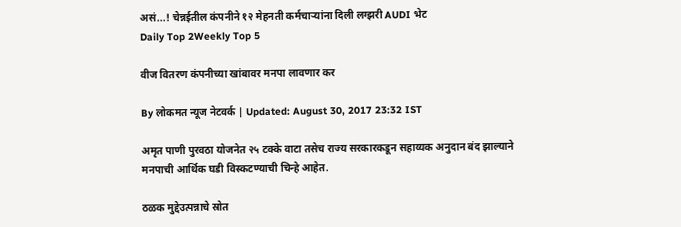असं...! चेन्नईतील कंपनीने १२ मेहनती कर्मचाऱ्यांना दिली लग्झरी AUDI भेट
Daily Top 2Weekly Top 5

वीज वितरण कंपनीच्या खांबावर मनपा लावणार कर

By लोकमत न्यूज नेटवर्क | Updated: August 30, 2017 23:32 IST

अमृत पाणी पुरवठा योजनेत २५ टक्के वाटा तसेच राज्य सरकारकडून सहाय्यक अनुदान बंद झाल्याने मनपाची आर्थिक घडी विस्कटण्याची चिन्हे आहेत.

ठळक मुद्देउत्पन्नाचे स्रोत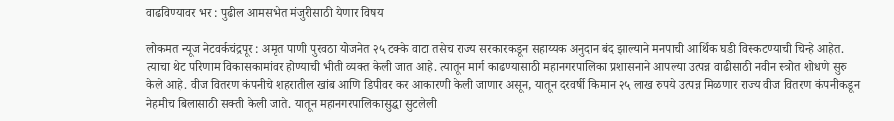वाढविण्यावर भर : पुढील आमसभेत मंजुरीसाठी येणार विषय

लोकमत न्यूज नेटवर्कचंद्रपूर : अमृत पाणी पुरवठा योजनेत २५ टक्के वाटा तसेच राज्य सरकारकडून सहाय्यक अनुदान बंद झाल्याने मनपाची आर्थिक घडी विस्कटण्याची चिन्हे आहेत. त्याचा थेट परिणाम विकासकामांवर होण्याची भीती व्यक्त केली जात आहे. त्यातून मार्ग काढण्यासाठी महानगरपालिका प्रशासनाने आपल्या उत्पन्न वाढीसाठी नवीन स्त्रोत शोधणे सुरु केले आहे. वीज वितरण कंपनीचे शहरातील खांब आणि डिपीवर कर आकारणी केली जाणार असून, यातून दरवर्षी किमान २५ लाख रुपये उत्पन्न मिळणार राज्य वीज वितरण कंपनीकडून नेहमीच बिलासाठी सक्ती केली जाते. यातून महानगरपालिकासुद्धा सुटलेली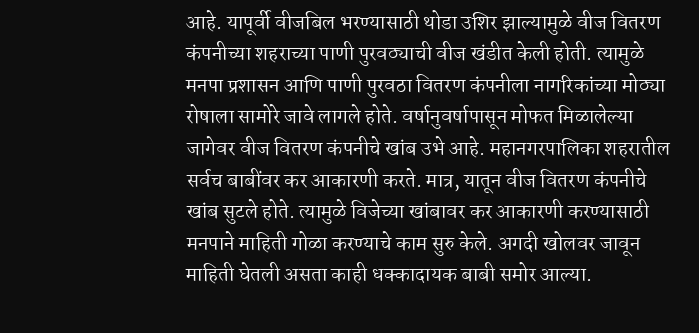आहे. यापूर्वी वीजबिल भरण्यासाठी थोडा उशिर झाल्यामुळे वीज वितरण कंपनीच्या शहराच्या पाणी पुरवठ्याची वीज खंडीत केली होती. त्यामुळे मनपा प्रशासन आणि पाणी पुरवठा वितरण कंपनीला नागरिकांच्या मोठ्या रोषाला सामोरे जावे लागले होते. वर्षानुवर्षापासून मोफत मिळालेल्या जागेवर वीज वितरण कंपनीचे खांब उभे आहे. महानगरपालिका शहरातील सर्वच बाबींवर कर आकारणी करते. मात्र, यातून वीज वितरण कंपनीचे खांब सुटले होते. त्यामुळे विजेच्या खांबावर कर आकारणी करण्यासाठी मनपाने माहिती गोळा करण्याचे काम सुरु केले. अगदी खोलवर जावून माहिती घेतली असता काही धक्कादायक बाबी समोर आल्या.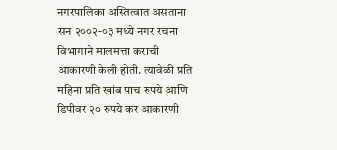नगरपालिका अस्तित्वात असताना सन २००२-०३ मध्ये नगर रचना विभागाने मालमत्ता कराची आकारणी केली होती. त्यावेळी प्रति महिना प्रति खांब पाच रुपये आणि डिपीवर २० रुपये कर आकारणी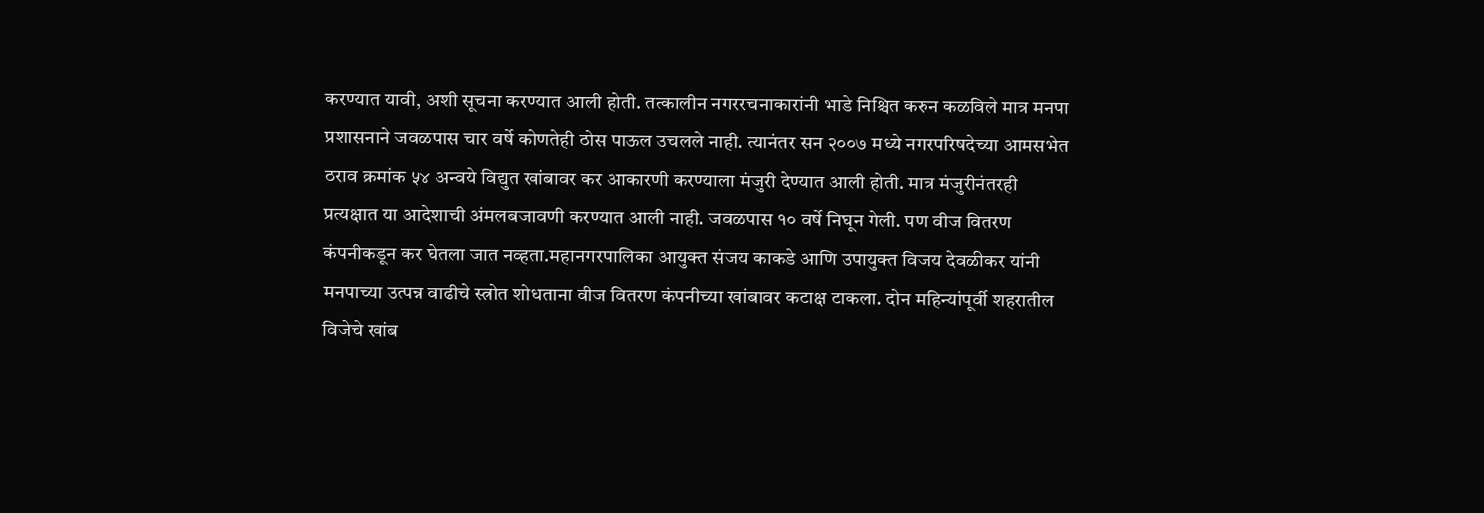करण्यात यावी, अशी सूचना करण्यात आली होती. तत्कालीन नगररचनाकारांनी भाडे निश्चित करुन कळविले मात्र मनपा प्रशासनाने जवळपास चार वर्षे कोणतेही ठोस पाऊल उचलले नाही. त्यानंतर सन २००७ मध्ये नगरपरिषदेच्या आमसभेत ठराव क्रमांक ५४ अन्वये विद्युत खांबावर कर आकारणी करण्याला मंजुरी देण्यात आली होती. मात्र मंजुरीनंतरही प्रत्यक्षात या आदेशाची अंमलबजावणी करण्यात आली नाही. जवळपास १० वर्षे निघून गेली. पण वीज वितरण कंपनीकडून कर घेतला जात नव्हता.महानगरपालिका आयुक्त संजय काकडे आणि उपायुक्त विजय देवळीकर यांनी मनपाच्या उत्पन्न वाढीचे स्त्रोत शोधताना वीज वितरण कंपनीच्या खांबावर कटाक्ष टाकला. दोन महिन्यांपूर्वी शहरातील विजेचे खांब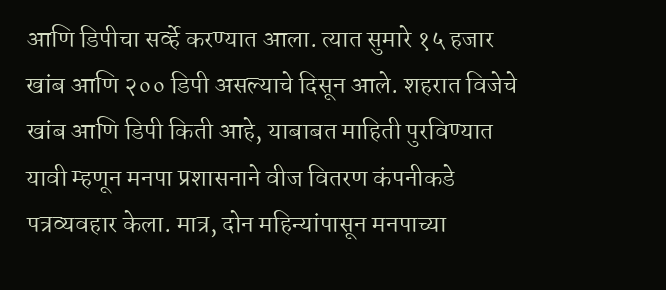आणि डिपीचा सर्व्हे करण्यात आला. त्यात सुमारे १५ हजार खांब आणि २०० डिपी असल्याचे दिसून आले. शहरात विजेचे खांब आणि डिपी किती आहे, याबाबत माहिती पुरविण्यात यावी म्हणून मनपा प्रशासनाने वीज वितरण कंपनीकडे पत्रव्यवहार केला. मात्र, दोन महिन्यांपासून मनपाच्या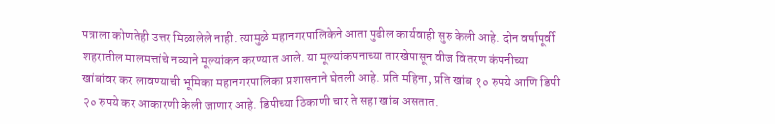पत्राला कोणतेही उत्तर मिळालेले नाही. त्यामुळे महानगरपालिकेने आता पुढील कार्यवाही सुरु केली आहे. दोन वर्षापूर्वी शहरातील मालमत्तांचे नव्याने मूल्यांकन करण्यात आले. या मूल्यांकपनाच्या तारखेपासून वीज वितरण कंपनीच्या खांबांवर कर लावण्याची भूमिका महानगरपालिका प्रशासनाने घेतली आहे. प्रति महिना, प्रति खांब १० रुपये आणि डिपी २० रुपये कर आकारणी केली जाणार आहे. डिपीच्या ठिकाणी चार ते सहा खांब असतात.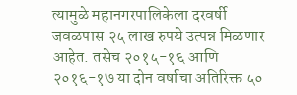त्यामुळे महानगरपालिकेला दरवर्षी जवळपास २५ लाख रुपये उत्पन्न मिळणार आहेत. तसेच २०१५-१६ आणि २०१६-१७ या दोन वर्षाचा अतिरिक्त ५०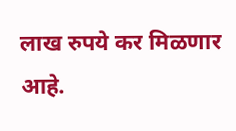लाख रुपये कर मिळणार आहे.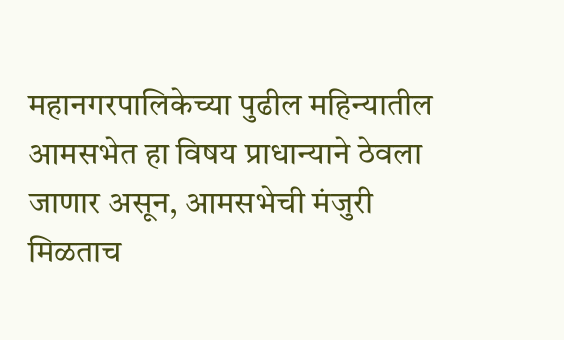महानगरपालिकेच्या पुढील महिन्यातील आमसभेत हा विषय प्राधान्याने ठेवला जाणार असून, आमसभेची मंजुरी मिळताच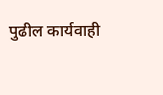पुढील कार्यवाही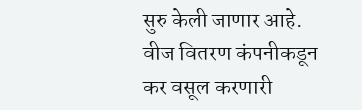सुरु केली जाणार आहे. वीज वितरण कंपनीकडून कर वसूल करणारी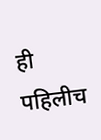ही पहिलीच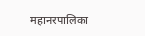महानरपालिका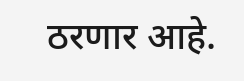ठरणार आहे.